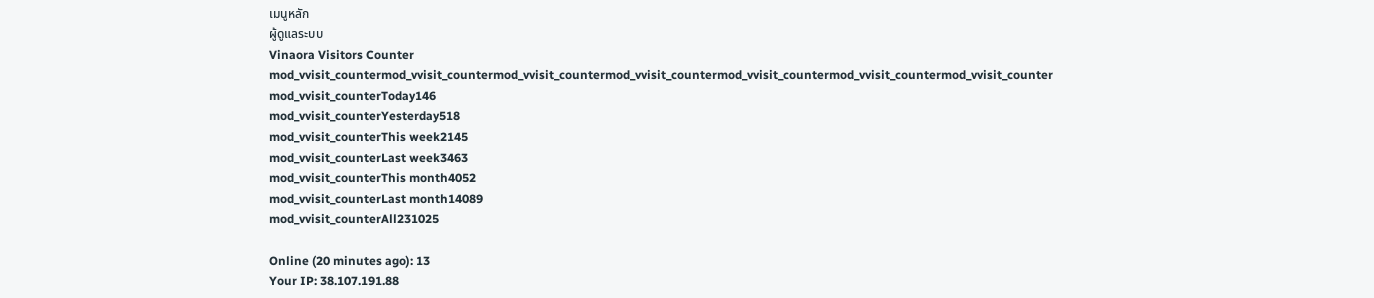เมนูหลัก
ผู้ดูแลระบบ
Vinaora Visitors Counter
mod_vvisit_countermod_vvisit_countermod_vvisit_countermod_vvisit_countermod_vvisit_countermod_vvisit_countermod_vvisit_counter
mod_vvisit_counterToday146
mod_vvisit_counterYesterday518
mod_vvisit_counterThis week2145
mod_vvisit_counterLast week3463
mod_vvisit_counterThis month4052
mod_vvisit_counterLast month14089
mod_vvisit_counterAll231025

Online (20 minutes ago): 13
Your IP: 38.107.191.88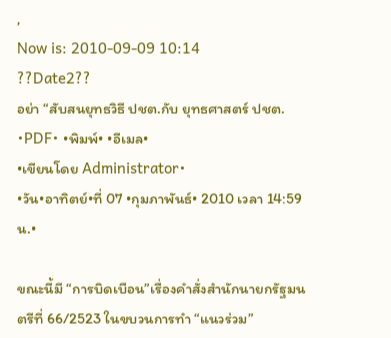,
Now is: 2010-09-09 10:14
??Date2??
อย่า “สับสนยุทธวิธี ปชต.กับ ยุทธศาสตร์ ปชต. •PDF• •พิมพ์• •อีเมล•
•เขียนโดย Administrator•
•วัน•อาทิตย์•ที่ 07 •กุมภาพันธ์• 2010 เวลา 14:59 น.•

ขณะนี้มี “การบิดเบือน”เรื่องคำสั่งสำนักนายกรัฐมนตรีที่ 66/2523 ในขบวนการทำ “แนวร่วม”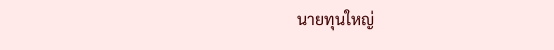นายทุนใหญ่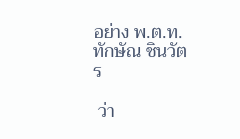อย่าง พ.ต.ท.ทักษัณ ชินวัตร

 ว่า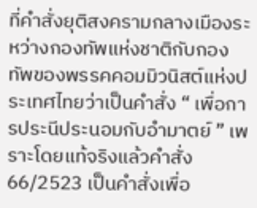ที่คำสั่งยุติสงครามกลางเมืองระหว่างกองทัพแห่งชาติกับกองทัพของพรรคคอมมิวนิสต์แห่งประเทศไทยว่าเป็นคำสั่ง “ เพื่อการประนีประนอมกับอำมาตย์ ” เพราะโดยแท้จริงแล้วคำสั่ง  66/2523 เป็นคำสั่งเพื่อ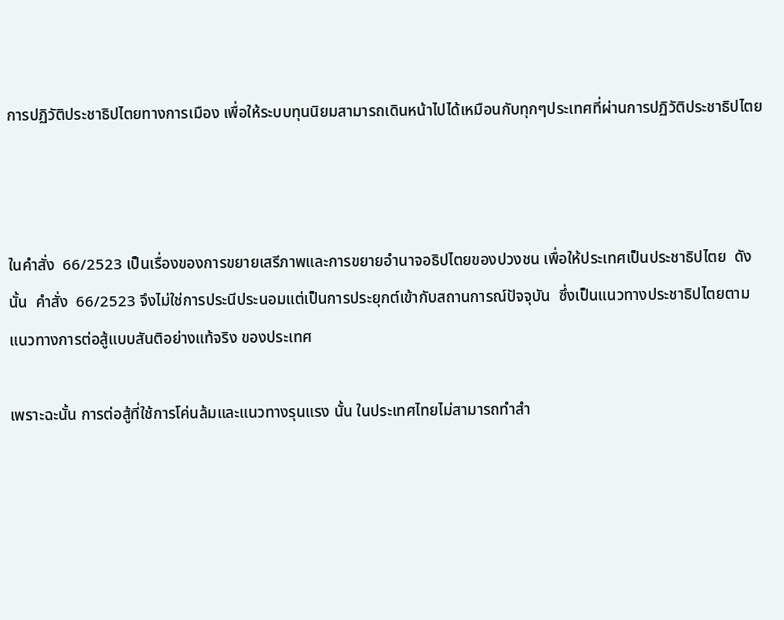การปฏิวัติประชาธิปไตยทางการเมือง เพื่อให้ระบบทุนนิยมสามารถเดินหน้าไปได้เหมือนกับทุกๆประเทศที่ผ่านการปฏิวัติประชาธิปไตย



ในคำสั่ง  66/2523 เป็นเรื่องของการขยายเสรีภาพและการขยายอำนาจอธิปไตยของปวงชน เพื่อให้ประเทศเป็นประชาธิปไตย  ดังนั้น  คำสั่ง  66/2523 จึงไม่ใช่การประนีประนอมแต่เป็นการประยุกต์เข้ากับสถานการณ์ปัจจุบัน  ซึ่งเป็นแนวทางประชาธิปไตยตามแนวทางการต่อสู้แบบสันติอย่างแท้จริง ของประเทศ

เพราะฉะนั้น การต่อสู้ที่ใช้การโค่นล้มและแนวทางรุนแรง นั้น ในประเทศไทยไม่สามารถทำสำ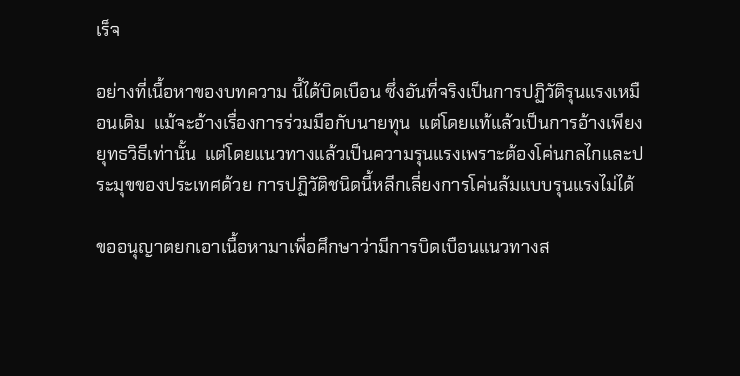เร็จ

อย่างที่เนื้อหาของบทความ นี้ได้บิดเบือน ซึ่งอันที่จริงเป็นการปฏิวัติรุนแรงเหมือนเดิม  แม้จะอ้างเรื่องการร่วมมือกับนายทุน  แต่โดยแท้แล้วเป็นการอ้างเพียงยุทธวิธีเท่านั้น  แต่โดยแนวทางแล้วเป็นความรุนแรงเพราะต้องโค่นกลไกและประมุขของประเทศด้วย การปฏิวัติชนิดนี้หลีกเลี่ยงการโค่นล้มแบบรุนแรงไม่ได้

ขออนุญาตยกเอาเนื้อหามาเพื่อศึกษาว่ามีการบิดเบือนแนวทางส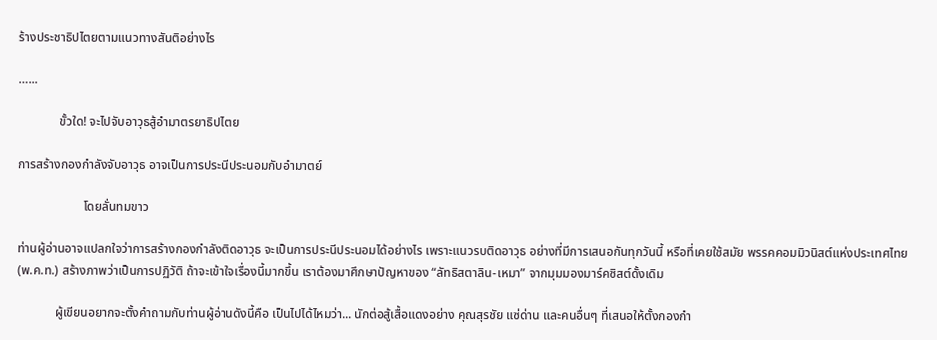ร้างประชาธิปไตยตามแนวทางสันติอย่างไร

…...

             ขั้วใด! จะไปจับอาวุธสู้อำมาตรยาธิปไตย

การสร้างกองกำลังจับอาวุธ อาจเป็นการประนีประนอมกับอำมาตย์

                     โดยลั่นทมขาว

ท่านผู้อ่านอาจแปลกใจว่าการสร้างกองกำลังติดอาวุธ จะเป็นการประนีประนอมได้อย่างไร เพราะแนวรบติดอาวุธ อย่างที่มีการเสนอกันทุกวันนี้ หรือที่เคยใช้สมัย พรรคคอมมิวนิสต์แห่งประเทศไทย (พ.ค.ท.) สร้างภาพว่าเป็นการปฏิวัติ ถ้าจะเข้าใจเรื่องนี้มากขึ้น เราต้องมาศึกษาปัญหาของ “ลัทธิสตาลิน-เหมา” จากมุมมองมาร์คซิสต์ดั้งเดิม

            ผู้เขียนอยากจะตั้งคำถามกับท่านผู้อ่านดังนี้คือ เป็นไปได้ไหมว่า... นักต่อสู้เสื้อแดงอย่าง คุณสุรชัย แซ่ด่าน และคนอื่นๆ ที่เสนอให้ตั้งกองกำ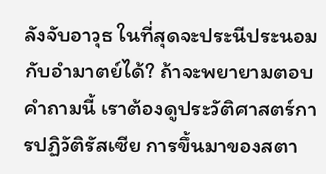ลังจับอาวุธ ในที่สุดจะประนีประนอมกับอำมาตย์ได้? ถ้าจะพยายามตอบคำถามนี้ เราต้องดูประวัติศาสตร์การปฏิวัติรัสเซีย การขึ้นมาของสตา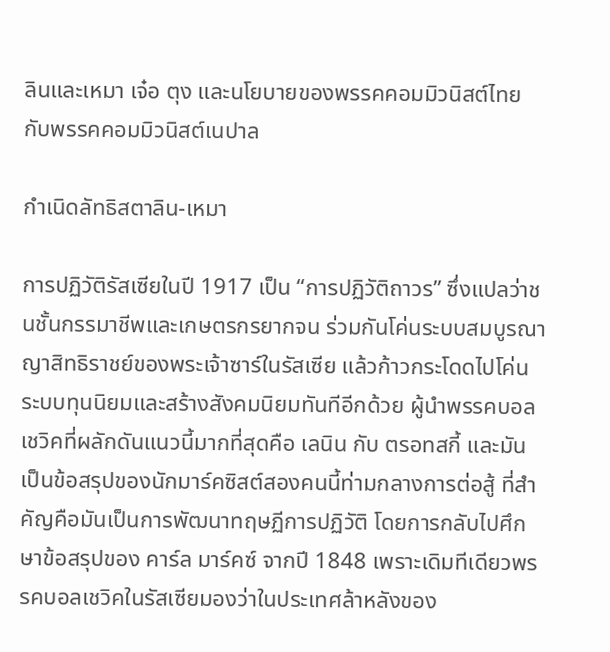ลินและเหมา เจ๋อ ตุง และนโยบายของพรรคคอมมิวนิสต์ไทย กับพรรคคอมมิวนิสต์เนปาล

กำเนิดลัทธิสตาลิน-เหมา

การปฏิวัติรัสเซียในปี 1917 เป็น “การปฏิวัติถาวร” ซึ่งแปลว่าชนชั้นกรรมาชีพและเกษตรกรยากจน ร่วมกันโค่นระบบสมบูรณาญาสิทธิราชย์ของพระเจ้าซาร์ในรัสเซีย แล้วก้าวกระโดดไปโค่นระบบทุนนิยมและสร้างสังคมนิยมทันทีอีกด้วย ผู้นำพรรคบอลเชวิคที่ผลักดันแนวนี้มากที่สุดคือ เลนิน กับ ตรอทสกี้ และมันเป็นข้อสรุปของนักมาร์คซิสต์สองคนนี้ท่ามกลางการต่อสู้ ที่สำคัญคือมันเป็นการพัฒนาทฤษฏีการปฏิวัติ โดยการกลับไปศึกษาข้อสรุปของ คาร์ล มาร์คซ์ จากปี 1848 เพราะเดิมทีเดียวพรรคบอลเชวิคในรัสเซียมองว่าในประเทศล้าหลังของ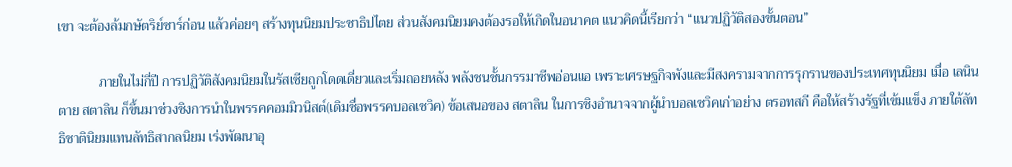เขา จะต้องล้มกษัตริย์ซาร์ก่อน แล้วค่อยๆ สร้างทุนนิยมประชาธิปไตย ส่วนสังคมนิยมคงต้องรอให้เกิดในอนาคต แนวคิดนี้เรียกว่า “แนวปฏิวัติสองขั้นตอน”

            ภายในไม่กี่ปี การปฏิวัติสังคมนิยมในรัสเซียถูกโดดเดี่ยวและเริ่มถอยหลัง พลังชนชั้นกรรมาชีพอ่อนแอ เพราะเศรษฐกิจพังและมีสงครามจากการรุกรานของประเทศทุนนิยม เมื่อ เลนิน ตาย สตาลิน ก็ขึ้นมาช่วงชิงการนำในพรรคคอมมิวนิสต์(เดิมชื่อพรรคบอลเชวิค) ข้อเสนอของ สตาลิน ในการชิงอำนาจจากผู้นำบอลเชวิคเก่าอย่าง ตรอทสกี คือให้สร้างรัฐที่เข้มแข็ง ภายใต้ลัทธิชาตินิยมแทนลัทธิสากลนิยม เร่งพัฒนาอุ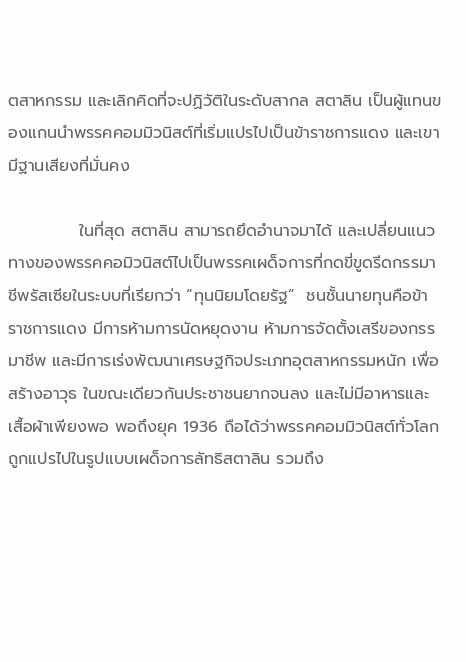ตสาหกรรม และเลิกคิดที่จะปฏิวัติในระดับสากล สตาลิน เป็นผู้แทนของแกนนำพรรคคอมมิวนิสต์ที่เริ่มแปรไปเป็นข้าราชการแดง และเขามีฐานเสียงที่มั่นคง

            ในที่สุด สตาลิน สามารถยึดอำนาจมาได้ และเปลี่ยนแนวทางของพรรคคอมิวนิสต์ไปเป็นพรรคเผด็จการที่กดขี่ขูดรีดกรรมาชีพรัสเซียในระบบที่เรียกว่า “ทุนนิยมโดยรัฐ”  ชนชั้นนายทุนคือข้าราชการแดง มีการห้ามการนัดหยุดงาน ห้ามการจัดตั้งเสรีของกรรมาชีพ และมีการเร่งพัฒนาเศรษฐกิจประเภทอุตสาหกรรมหนัก เพื่อสร้างอาวุธ ในขณะเดียวกันประชาชนยากจนลง และไม่มีอาหารและเสื้อผ้าเพียงพอ พอถึงยุค 1936 ถือได้ว่าพรรคคอมมิวนิสต์ทั่วโลกถูกแปรไปในรูปแบบเผด็จการลัทธิสตาลิน รวมถึง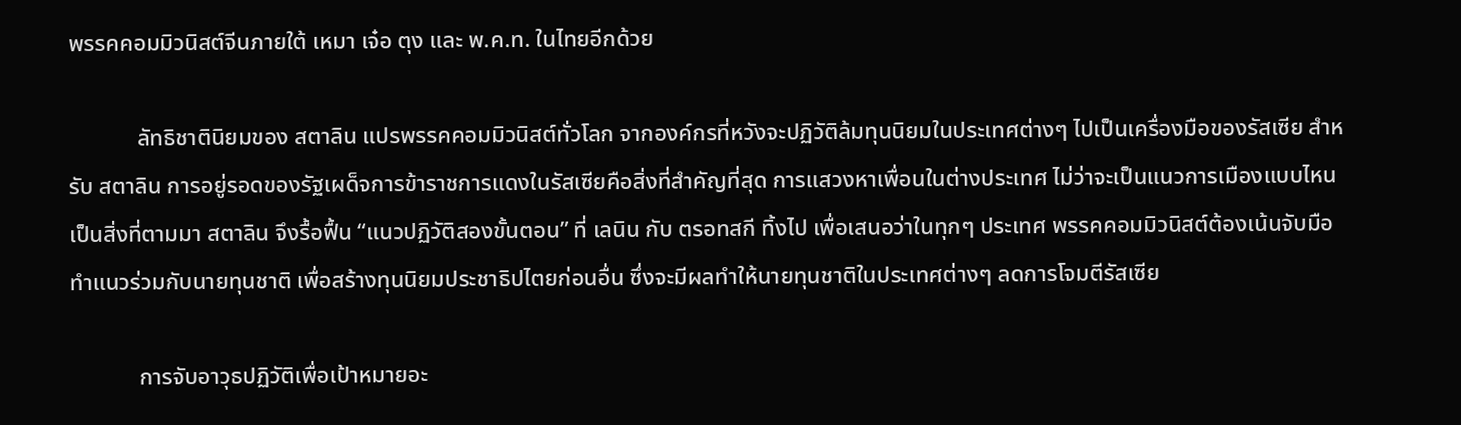พรรคคอมมิวนิสต์จีนภายใต้ เหมา เจ๋อ ตุง และ พ.ค.ท. ในไทยอีกด้วย

            ลัทธิชาตินิยมของ สตาลิน แปรพรรคคอมมิวนิสต์ทั่วโลก จากองค์กรที่หวังจะปฏิวัติล้มทุนนิยมในประเทศต่างๆ ไปเป็นเครื่องมือของรัสเซีย สำหรับ สตาลิน การอยู่รอดของรัฐเผด็จการข้าราชการแดงในรัสเซียคือสิ่งที่สำคัญที่สุด การแสวงหาเพื่อนในต่างประเทศ ไม่ว่าจะเป็นแนวการเมืองแบบไหน เป็นสิ่งที่ตามมา สตาลิน จึงรื้อฟื้น “แนวปฏิวัติสองขั้นตอน” ที่ เลนิน กับ ตรอทสกี ทิ้งไป เพื่อเสนอว่าในทุกๆ ประเทศ พรรคคอมมิวนิสต์ต้องเน้นจับมือทำแนวร่วมกับนายทุนชาติ เพื่อสร้างทุนนิยมประชาธิปไตยก่อนอื่น ซึ่งจะมีผลทำให้นายทุนชาติในประเทศต่างๆ ลดการโจมตีรัสเซีย

            การจับอาวุธปฏิวัติเพื่อเป้าหมายอะ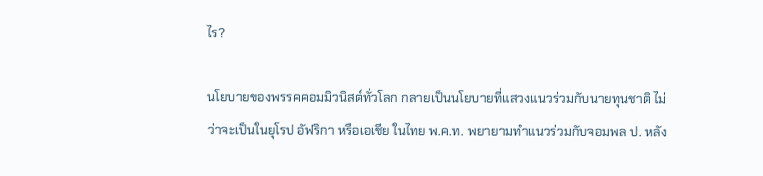ไร?

นโยบายของพรรคคอมมิวนิสต์ทั่วโลก กลายเป็นนโยบายที่แสวงแนวร่วมกับนายทุนชาติ ไม่ว่าจะเป็นในยุโรป อัฟริกา หรือเอเชีย ในไทย พ.ค.ท. พยายามทำแนวร่วมกับจอมพล ป. หลัง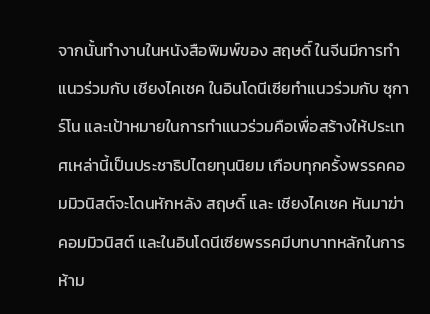จากนั้นทำงานในหนังสือพิมพ์ของ สฤษดิ์ ในจีนมีการทำแนวร่วมกับ เชียงไคเชค ในอินโดนีเซียทำแนวร่วมกับ ซุการ์โน และเป้าหมายในการทำแนวร่วมคือเพื่อสร้างให้ประเทศเหล่านี้เป็นประชาธิปไตยทุนนิยม เกือบทุกครั้งพรรคคอมมิวนิสต์จะโดนหักหลัง สฤษดิ์ และ เชียงไคเชค หันมาฆ่าคอมมิวนิสต์ และในอินโดนีเซียพรรคมีบทบาทหลักในการห้าม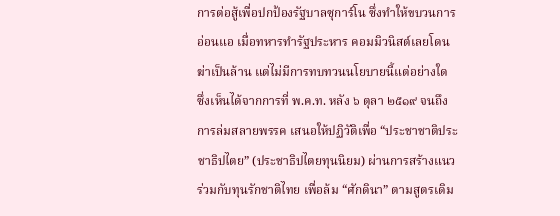การต่อสู้เพื่อปกป้องรัฐบาลซุการ์โน ซึ่งทำให้ขบวนการอ่อนแอ เมื่อทหารทำรัฐประหาร คอมมิวนิสต์เลยโดนฆ่าเป็นล้าน แต่ไม่มีการทบทวนนโยบายนี้แต่อย่างใด ซึ่งเห็นได้จากการที่ พ.ค.ท. หลัง ๖ ตุลา ๒๕๑๙ จนถึงการล่มสลายพรรค เสนอให้ปฏิวัติเพื่อ “ประชาชาติประชาธิปไตย” (ประชาธิปไตยทุนนิยม) ผ่านการสร้างแนวร่วมกับทุนรักชาติไทย เพื่อล้ม “ศักดินา” ตามสูตรเดิม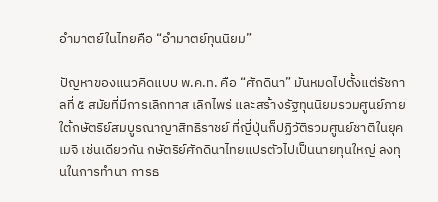อำมาตย์ในไทยคือ “อำมาตย์ทุนนิยม”

ปัญหาของแนวคิดแบบ พ.ค.ท. คือ “ศักดินา” มันหมดไปตั้งแต่รัชกาลที่ ๕ สมัยที่มีการเลิกทาส เลิกไพร่ และสร้างรัฐทุนนิยมรวมศูนย์ภายใต้กษัตริย์สมบูรณาญาสิทธิราชย์ ที่ญี่ปุ่นก็ปฏิวัติรวมศูนย์ชาติในยุค เมจิ เช่นเดียวกัน กษัตริย์ศักดินาไทยแปรตัวไปเป็นนายทุนใหญ่ ลงทุนในการทำนา การธ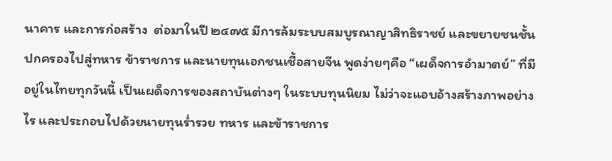นาคาร และการก่อสร้าง  ต่อมาในปี ๒๔๗๕ มีการล้มระบบสมบูรณาญาสิทธิราชย์ และขยายชนชั้นปกครองไปสู่ทหาร ข้าราชการ และนายทุนเอกชนเชื้อสายจีน พูดง่ายๆคือ “เผด็จการอำมาตย์” ที่มีอยู่ในไทยทุกวันนี้ เป็นเผด็จการของสถาบันต่างๆ ในระบบทุนนิยม ไม่ว่าจะแอบอ้างสร้างภาพอย่างไร และประกอบไปด้วยนายทุนร่ำรวย ทหาร และข้าราชการ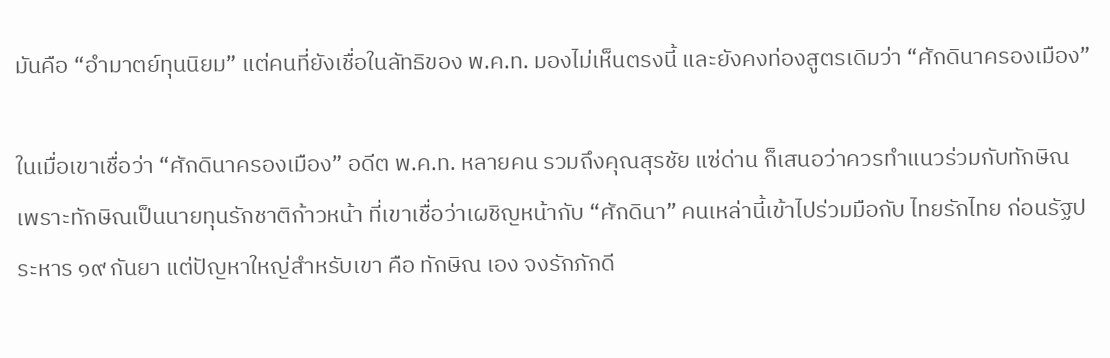มันคือ “อำมาตย์ทุนนิยม” แต่คนที่ยังเชื่อในลัทธิของ พ.ค.ท. มองไม่เห็นตรงนี้ และยังคงท่องสูตรเดิมว่า “ศักดินาครองเมือง”

ในเมื่อเขาเชื่อว่า “ศักดินาครองเมือง” อดีต พ.ค.ท. หลายคน รวมถึงคุณสุรชัย แซ่ด่าน ก็เสนอว่าควรทำแนวร่วมกับทักษิณ เพราะทักษิณเป็นนายทุนรักชาติก้าวหน้า ที่เขาเชื่อว่าเผชิญหน้ากับ “ศักดินา” คนเหล่านี้เข้าไปร่วมมือกับ ไทยรักไทย ก่อนรัฐประหาร ๑๙ กันยา แต่ปัญหาใหญ่สำหรับเขา คือ ทักษิณ เอง จงรักภักดี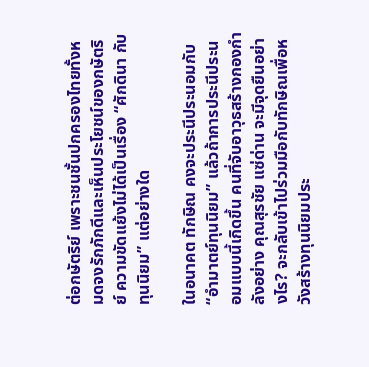ต่อกษัตริย์ เพราะชนชั้นปกครองไทยทั้งหมดจงรักภักดีและเห็นประโยชน์ของกษัตริย์ ความขัดแย้งไม่ได้เป็นเรื่อง “ศักดินา กับ ทุนนิยม” แต่อย่างใด

ในอนาคต ทักษิณ คงจะประนีประนอมกับ “อำมาตย์ทุนนิยม” แล้วถ้าการประนีประนอมแบบนี้เกิดขึ้น คนที่จับอาวุธสร้างกองกำลังอย่าง คุณสุรชัย แซ่ด่าน จะมีจุดยืนอย่างไร? จะกลับเข้าไปร่วมมือกับทักษิณเพื่อหวังสร้างทุนนิยมประ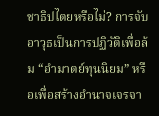ชาธิปไตยหรือไม่? การจับอาวุธเป็นการปฏิวัติเพื่อล้ม “อำมาตย์ทุนนิยม” หรือเพื่อสร้างอำนาจเจรจา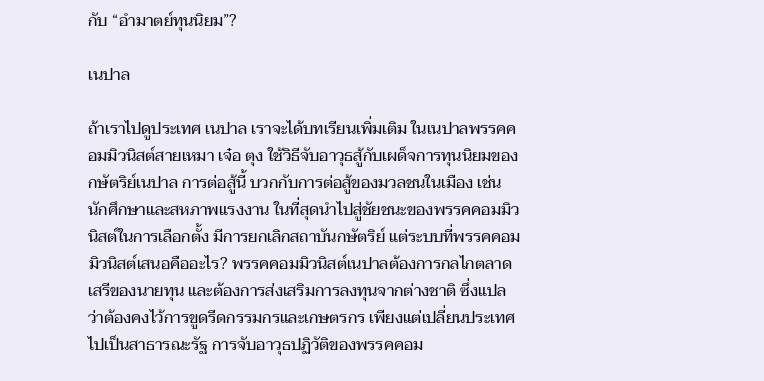กับ “อำมาตย์ทุนนิยม”?

เนปาล

ถ้าเราไปดูประเทศ เนปาล เราจะได้บทเรียนเพิ่มเติม ในเนปาลพรรคคอมมิวนิสต์สายเหมา เจ๋อ ตุง ใช้วิธีจับอาวุธสู้กับเผด็จการทุนนิยมของกษัตริย์เนปาล การต่อสู้นี้ บวกกับการต่อสู้ของมวลชนในเมือง เช่นนักศึกษาและสหภาพแรงงาน ในที่สุดนำไปสู่ชัยชนะของพรรคคอมมิวนิสต์ในการเลือกตั้ง มีการยกเลิกสถาบันกษัตริย์ แต่ระบบที่พรรคคอมมิวนิสต์เสนอคืออะไร? พรรคคอมมิวนิสต์เนปาลต้องการกลไกตลาดเสรีของนายทุน และต้องการส่งเสริมการลงทุนจากต่างชาติ ซึ่งแปลว่าต้องคงไว้การขูดรีดกรรมกรและเกษตรกร เพียงแต่เปลี่ยนประเทศไปเป็นสาธารณะรัฐ การจับอาวุธปฏิวัติของพรรคคอม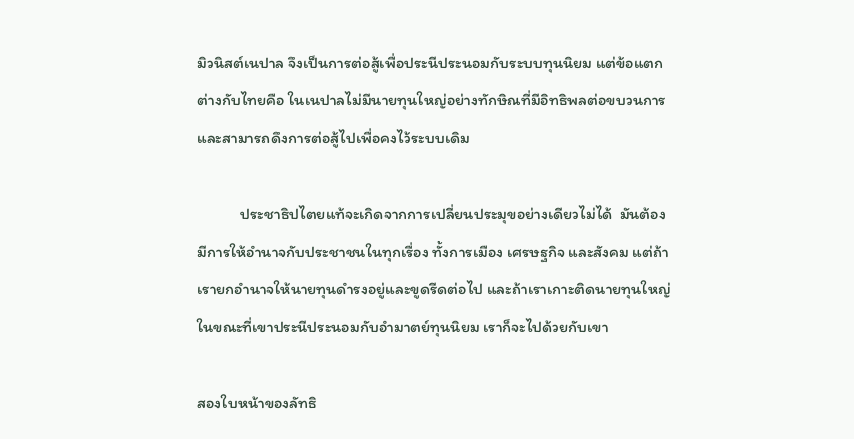มิวนิสต์เนปาล จึงเป็นการต่อสู้เพื่อประนีประนอมกับระบบทุนนิยม แต่ข้อแตกต่างกับไทยคือ ในเนปาลไม่มีนายทุนใหญ่อย่างทักษิณที่มีอิทธิพลต่อขบวนการและสามารถดึงการต่อสู้ไปเพื่อคงไว้ระบบเดิม

            ประชาธิปไตยแท้จะเกิดจากการเปลี่ยนประมุขอย่างเดียวไม่ได้  มันต้องมีการให้อำนาจกับประชาชนในทุกเรื่อง ทั้งการเมือง เศรษฐกิจ และสังคม แต่ถ้าเรายกอำนาจให้นายทุนดำรงอยู่และขูดรีดต่อไป และถ้าเราเกาะติดนายทุนใหญ่ในขณะที่เขาประนีประนอมกับอำมาตย์ทุนนิยม เราก็จะไปด้วยกับเขา

สองใบหน้าของลัทธิ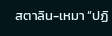สตาลิน-เหมา “ปฏิ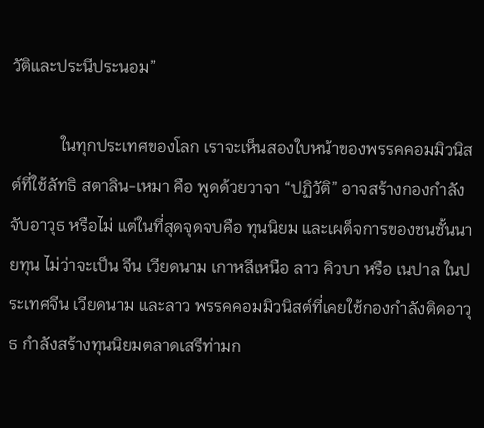วัติและประนีประนอม”

            ในทุกประเทศของโลก เราจะเห็นสองใบหน้าของพรรคคอมมิวนิสต์ที่ใช้ลัทธิ สตาลิน-เหมา คือ พูดด้วยวาจา “ปฏิวัติ” อาจสร้างกองกำลังจับอาวุธ หรือไม่ แต่ในที่สุดจุดจบคือ ทุนนิยม และเผด็จการของชนชั้นนายทุน ไม่ว่าจะเป็น จีน เวียดนาม เกาหลีเหนือ ลาว คิวบา หรือ เนปาล ในประเทศจีน เวียดนาม และลาว พรรคคอมมิวนิสต์ที่เคยใช้กองกำลังติดอาวุธ กำลังสร้างทุนนิยมตลาดเสรีท่ามก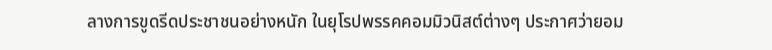ลางการขูดรีดประชาชนอย่างหนัก ในยุโรปพรรคคอมมิวนิสต์ต่างๆ ประกาศว่ายอม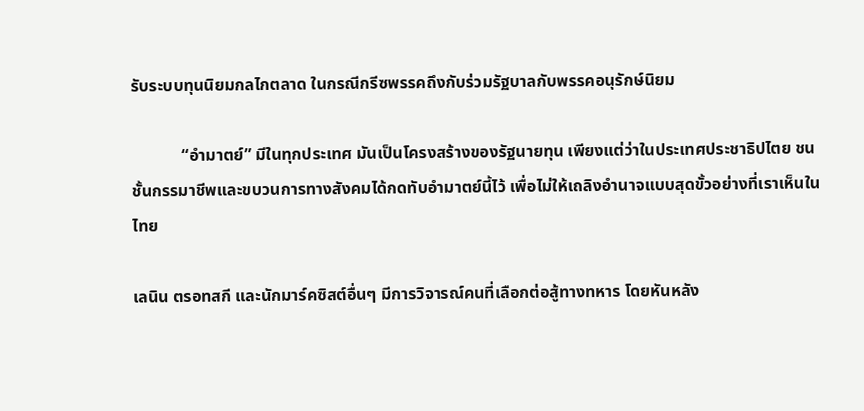รับระบบทุนนิยมกลไกตลาด ในกรณีกรีซพรรคถึงกับร่วมรัฐบาลกับพรรคอนุรักษ์นิยม

            “อำมาตย์” มีในทุกประเทศ มันเป็นโครงสร้างของรัฐนายทุน เพียงแต่ว่าในประเทศประชาธิปไตย ชนชั้นกรรมาชีพและขบวนการทางสังคมได้กดทับอำมาตย์นี้ไว้ เพื่อไม่ให้เถลิงอำนาจแบบสุดขั้วอย่างที่เราเห็นในไทย

เลนิน ตรอทสกี และนักมาร์คซิสต์อื่นๆ มีการวิจารณ์คนที่เลือกต่อสู้ทางทหาร โดยหันหลัง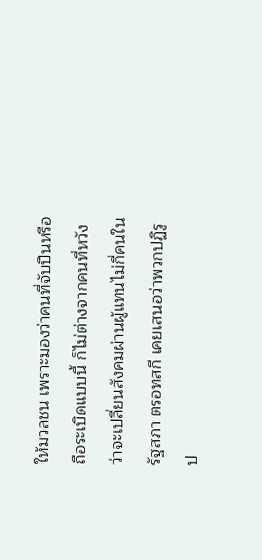ให้มวลชน เพราะมองว่าคนที่จับปืนหรือถือระเบิดแบบนี้ ก็ไม่ต่างจากคนที่หวังว่าจะเปลี่ยนสังคมผ่านผู้แทนไม่กี่คนในรัฐสภา ตรอทสกี เคยเสนอว่าพวกปฏิรูป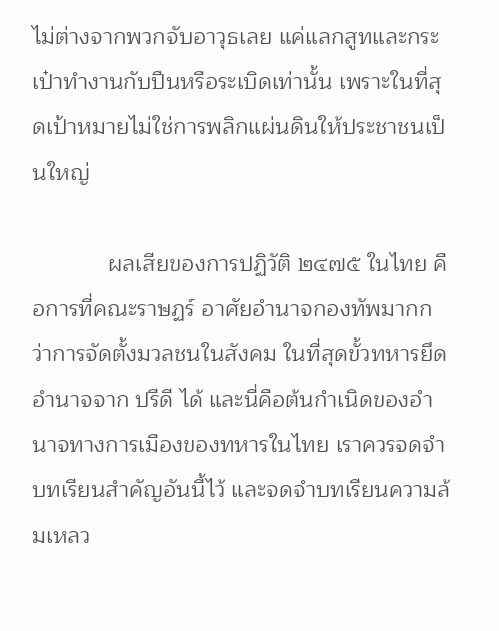ไม่ต่างจากพวกจับอาวุธเลย แค่แลกสูทและกระเป๋าทำงานกับปืนหรือระเบิดเท่านั้น เพราะในที่สุดเป้าหมายไม่ใช่การพลิกแผ่นดินให้ประชาชนเป็นใหญ่

            ผลเสียของการปฏิวัติ ๒๔๗๕ ในไทย คือการที่คณะราษฏร์ อาศัยอำนาจกองทัพมากกว่าการจัดตั้งมวลชนในสังคม ในที่สุดขั้วทหารยึดอำนาจจาก ปรีดี ได้ และนี่คือต้นกำเนิดของอำนาจทางการเมืองของทหารในไทย เราควรจดจำบทเรียนสำคัญอันนี้ไว้ และจดจำบทเรียนความล้มเหลว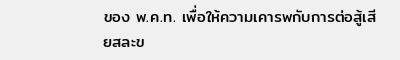ของ พ.ค.ท. เพื่อให้ความเคารพกับการต่อสู้เสียสละข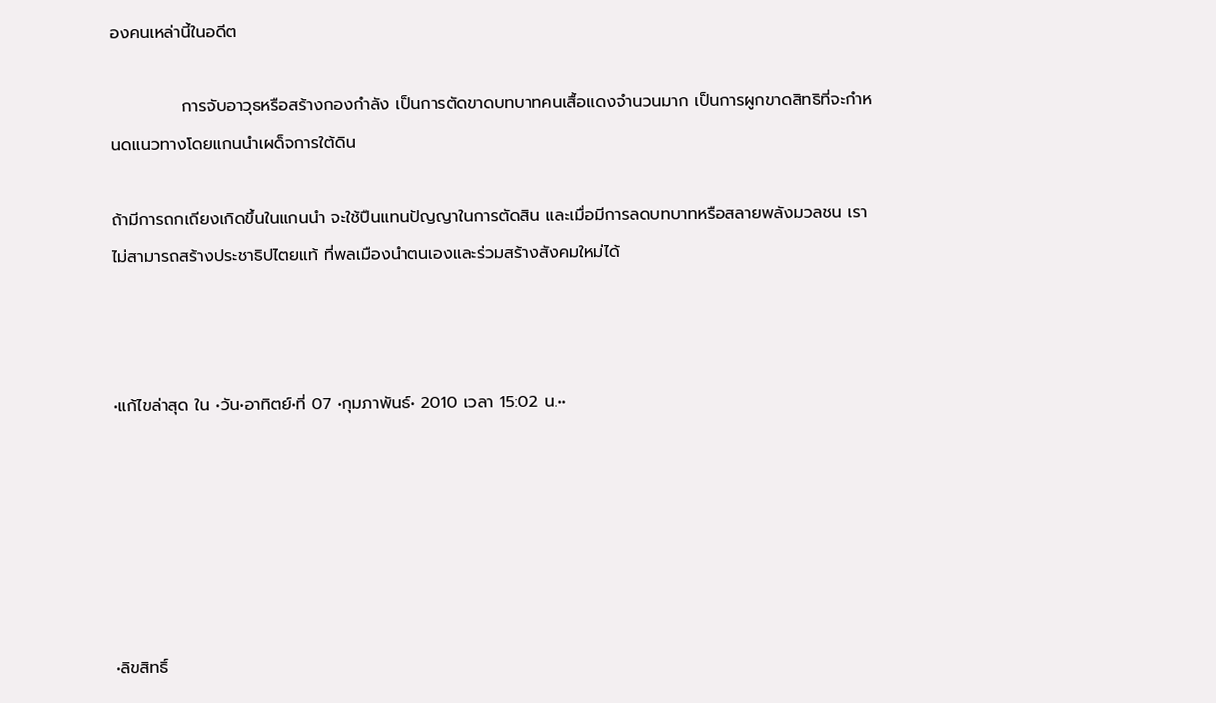องคนเหล่านี้ในอดีต

            การจับอาวุธหรือสร้างกองกำลัง เป็นการตัดขาดบทบาทคนเสื้อแดงจำนวนมาก เป็นการผูกขาดสิทธิที่จะกำหนดแนวทางโดยแกนนำเผด็จการใต้ดิน

ถ้ามีการถกเถียงเกิดขึ้นในแกนนำ จะใช้ปืนแทนปัญญาในการตัดสิน และเมื่อมีการลดบทบาทหรือสลายพลังมวลชน เราไม่สามารถสร้างประชาธิปไตยแท้ ที่พลเมืองนำตนเองและร่วมสร้างสังคมใหม่ได้



•แก้ไขล่าสุด ใน •วัน•อาทิตย์•ที่ 07 •กุมภาพันธ์• 2010 เวลา 15:02 น.••






•ลิขสิทธิ์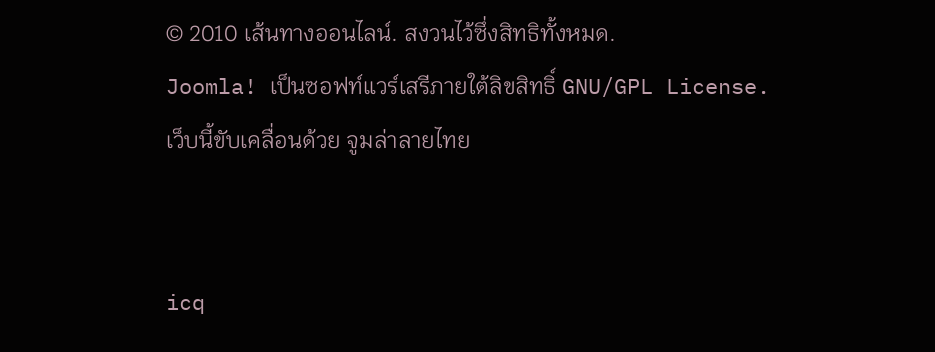© 2010 เส้นทางออนไลน์. สงวนไว้ซึ่งสิทธิทั้งหมด.
Joomla! เป็นซอฟท์แวร์เสรีภายใต้ลิขสิทธิ์ GNU/GPL License.
เว็บนี้ขับเคลื่อนด้วย จูมล่าลายไทย


icq